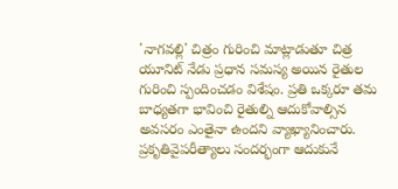'నాగవల్లి' చిత్రం గురించి మాట్లాడుతూ చిత్ర యూనిట్ నేడు ప్రధాన సమస్య అయిన రైతుల గురించి స్పందించడం విశేషం. ప్రతి ఒక్కరూ తమ బాధ్యతగా భావించి రైతుల్ని ఆదుకోవాల్సిన అవసరం ఎంతైనా ఉందని వ్యాఖ్యానించారు. ప్రకృతివైపరీత్యాలు సందర్భంగా ఆదుకునే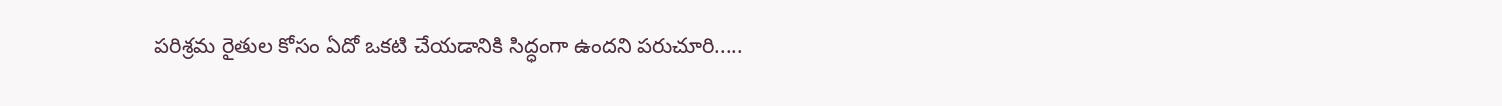పరిశ్రమ రైతుల కోసం ఏదో ఒకటి చేయడానికి సిద్ధంగా ఉందని పరుచూరి.....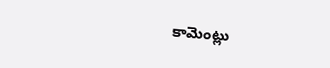కామెంట్లు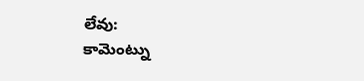లేవు:
కామెంట్ను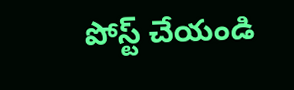పోస్ట్ చేయండి